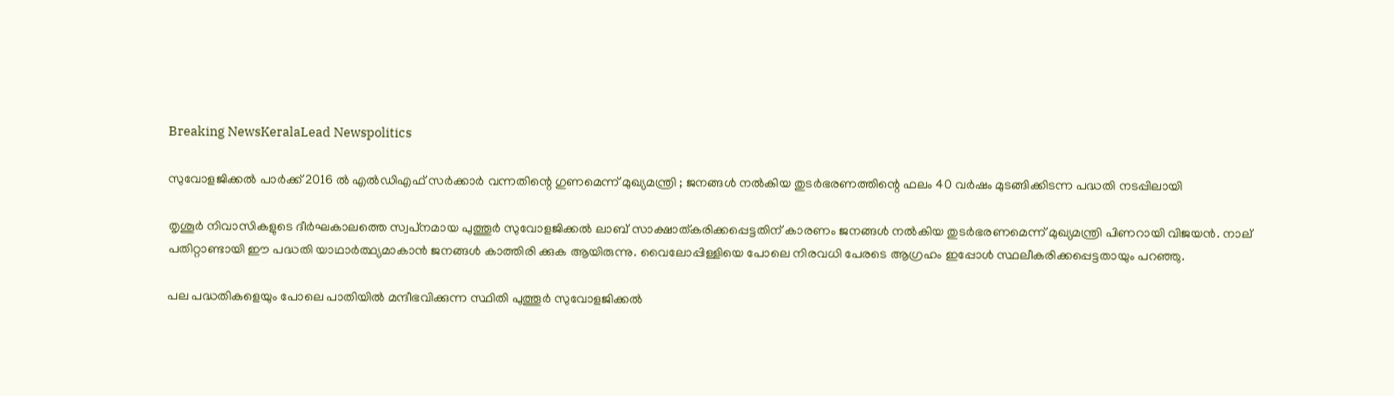Breaking NewsKeralaLead Newspolitics

സുവോളജിക്കല്‍ പാര്‍ക്ക് 2016 ല്‍ എല്‍ഡിഎഫ് സര്‍ക്കാര്‍ വന്നതിന്റെ ഗുണമെന്ന് മുഖ്യമന്ത്രി ; ജനങ്ങള്‍ നല്‍കിയ തുടര്‍ഭരണത്തിന്റെ ഫലം 40 വര്‍ഷം മുടങ്ങിക്കിടന്ന പദ്ധതി നടപ്പിലായി

തൃശൂര്‍ നിവാസികളുടെ ദീര്‍ഘകാലത്തെ സ്വപ്‌നമായ പുത്തൂര്‍ സുവോളജിക്കല്‍ ലാബ് സാക്ഷാത്കരിക്കപ്പെട്ടതിന് കാരണം ജനങ്ങള്‍ നല്‍കിയ തുടര്‍ഭരണമെന്ന് മുഖ്യമന്ത്രി പിണറായി വിജയന്‍. നാല് പതിറ്റാണ്ടായി ഈ പദ്ധതി യാഥാര്‍ത്ഥ്യമാകാന്‍ ജനങ്ങള്‍ കാത്തിരി ക്കുക ആയിരുന്നു. വൈലോപ്പിള്ളിയെ പോലെ നിരവധി പേരടെ ആഗ്രഹം ഇപ്പോള്‍ സ്ഥലീകരിക്കപ്പെട്ടതായും പറഞ്ഞു.

പല പദ്ധതികളെയും പോലെ പാതിയില്‍ മന്ദീഭവിക്കുന്ന സ്ഥിതി പുത്തൂര്‍ സുവോളജിക്കല്‍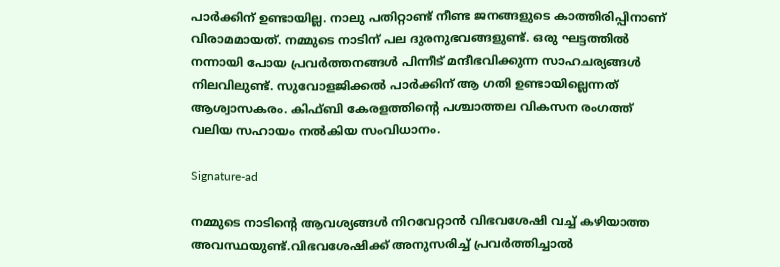പാര്‍ക്കിന് ഉണ്ടായില്ല. നാലു പതിറ്റാണ്ട് നീണ്ട ജനങ്ങളുടെ കാത്തിരിപ്പിനാണ് വിരാമമായത്. നമ്മുടെ നാടിന് പല ദുരനുഭവങ്ങളുണ്ട്. ഒരു ഘട്ടത്തില്‍ നന്നായി പോയ പ്രവര്‍ത്തനങ്ങള്‍ പിന്നീട് മന്ദീഭവിക്കുന്ന സാഹചര്യങ്ങള്‍ നിലവിലുണ്ട്. സുവോളജിക്കല്‍ പാര്‍ക്കിന് ആ ഗതി ഉണ്ടായില്ലെന്നത് ആശ്വാസകരം. കിഫ്ബി കേരളത്തിന്റെ പശ്ചാത്തല വികസന രംഗത്ത് വലിയ സഹായം നല്‍കിയ സംവിധാനം.

Signature-ad

നമ്മുടെ നാടിന്റെ ആവശ്യങ്ങള്‍ നിറവേറ്റാന്‍ വിഭവശേഷി വച്ച് കഴിയാത്ത അവസ്ഥയുണ്ട്.വിഭവശേഷിക്ക് അനുസരിച്ച് പ്രവര്‍ത്തിച്ചാല്‍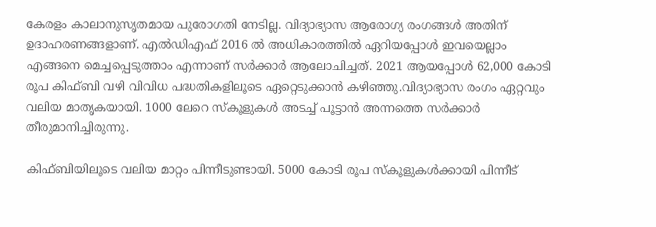കേരളം കാലാനുസൃതമായ പുരോഗതി നേടില്ല. വിദ്യാഭ്യാസ ആരോഗ്യ രംഗങ്ങള്‍ അതിന് ഉദാഹരണങ്ങളാണ്. എല്‍ഡിഎഫ് 2016 ല്‍ അധികാരത്തില്‍ ഏറിയപ്പോള്‍ ഇവയെല്ലാം എങ്ങനെ മെച്ചപ്പെടുത്താം എന്നാണ് സര്‍ക്കാര്‍ ആലോചിച്ചത്. 2021 ആയപ്പോള്‍ 62,000 കോടി രൂപ കിഫ്ബി വഴി വിവിധ പദ്ധതികളിലൂടെ ഏറ്റെടുക്കാന്‍ കഴിഞ്ഞു.വിദ്യാഭ്യാസ രംഗം ഏറ്റവും വലിയ മാതൃകയായി. 1000 ലേറെ സ്‌കൂളുകള്‍ അടച്ച് പൂട്ടാന്‍ അന്നത്തെ സര്‍ക്കാര്‍ തീരുമാനിച്ചിരുന്നു.

കിഫ്ബിയിലൂടെ വലിയ മാറ്റം പിന്നീടുണ്ടായി. 5000 കോടി രൂപ സ്‌കൂളുകള്‍ക്കായി പിന്നീട്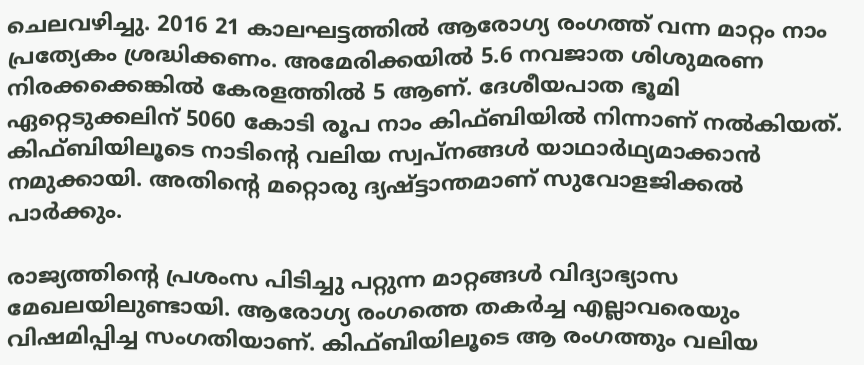ചെലവഴിച്ചു. 2016 21 കാലഘട്ടത്തില്‍ ആരോഗ്യ രംഗത്ത് വന്ന മാറ്റം നാം പ്രത്യേകം ശ്രദ്ധിക്കണം. അമേരിക്കയില്‍ 5.6 നവജാത ശിശുമരണ നിരക്കക്കെങ്കില്‍ കേരളത്തില്‍ 5 ആണ്. ദേശീയപാത ഭൂമി ഏറ്റെടുക്കലിന് 5060 കോടി രൂപ നാം കിഫ്ബിയില്‍ നിന്നാണ് നല്‍കിയത്. കിഫ്ബിയിലൂടെ നാടിന്റെ വലിയ സ്വപ്നങ്ങള്‍ യാഥാര്‍ഥ്യമാക്കാന്‍ നമുക്കായി. അതിന്റെ മറ്റൊരു ദ്യഷ്ട്ടാന്തമാണ് സുവോളജിക്കല്‍ പാര്‍ക്കും.

രാജ്യത്തിന്റെ പ്രശംസ പിടിച്ചു പറ്റുന്ന മാറ്റങ്ങള്‍ വിദ്യാഭ്യാസ മേഖലയിലുണ്ടായി. ആരോഗ്യ രംഗത്തെ തകര്‍ച്ച എല്ലാവരെയും വിഷമിപ്പിച്ച സംഗതിയാണ്. കിഫ്ബിയിലൂടെ ആ രംഗത്തും വലിയ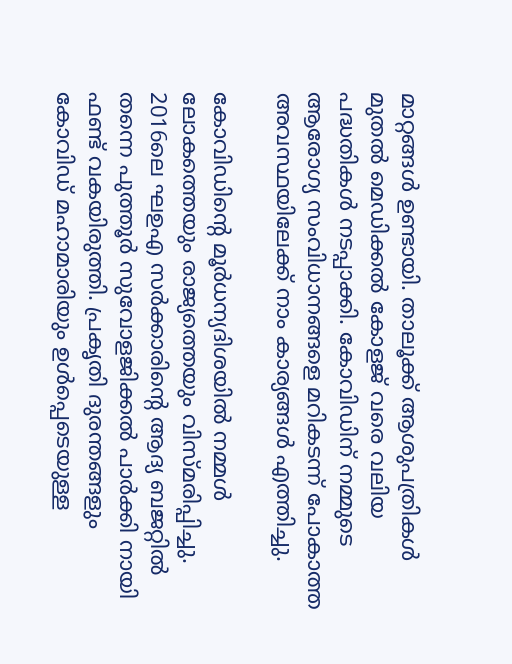മാറ്റങ്ങള്‍ ഉണ്ടായി. താലൂക്ക് ആശുപത്രികള്‍ മുതല്‍ മെഡിക്കല്‍ കോളജ് വരെ വലിയ പദ്ധതികള്‍ നടപ്പാക്കി. കോവിഡിന് നമ്മുടെ ആരോഗ്യ സംവിധാനങ്ങളെ മറികടന്ന് പോകാത്ത അവസ്ഥയിലേക്ക് നാം കാര്യങ്ങള്‍ എത്തിച്ചു.

കോവിഡിന്റെ മൂര്‍ധന്യദിശയില്‍ നമ്മള്‍ ലോകത്തെയും രാജ്യത്തെയും വിസ്മരിപ്പിച്ചു. 2016ലെ ഘഉഎ സര്‍ക്കാരിന്റെ ആദ്യ ബജറ്റില്‍ തന്നെ പുത്തൂര്‍ സുവോളജിക്കല്‍ പാര്‍ക്കി നായി ഫണ്ട് വകയിരുത്തി. പ്രകൃതി ദുരന്തങ്ങളും കോവിഡ് മഹാമാരിയും ഉള്‍പ്പെടെയുള്ള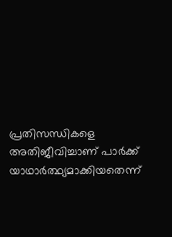പ്രതിസന്ധികളെ അതിജീവിച്ചാണ് പാര്‍ക്ക് യാഥാര്‍ത്ഥ്യമാക്കിയതെന്ന്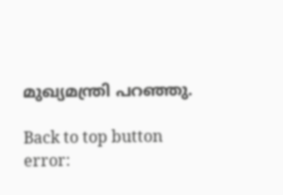മുഖ്യമന്ത്രി പറഞ്ഞു.

Back to top button
error: